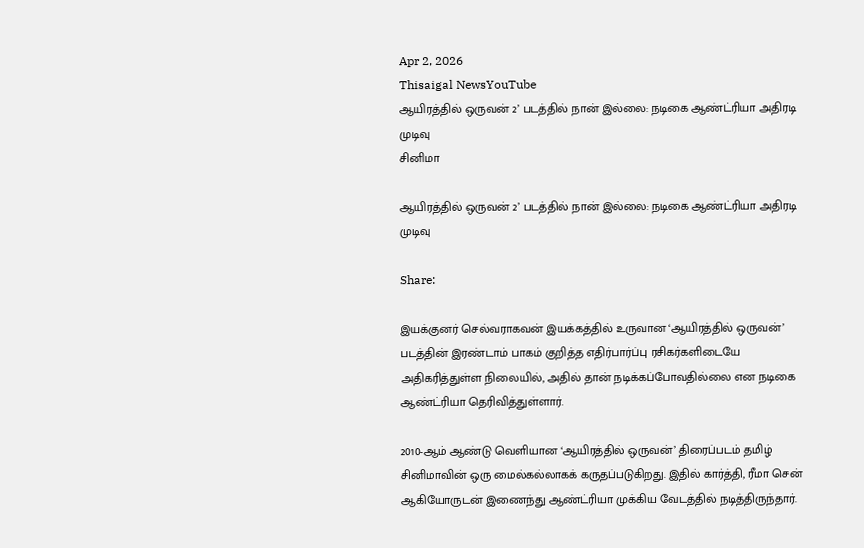Apr 2, 2026
Thisaigal NewsYouTube
ஆயிரத்தில் ஒருவன் 2’ படத்தில் நான் இல்லை: நடிகை ஆண்ட்ரியா அதிரடி முடிவு
சினிமா

ஆயிரத்தில் ஒருவன் 2’ படத்தில் நான் இல்லை: நடிகை ஆண்ட்ரியா அதிரடி முடிவு

Share:

இயக்குனர் செல்வராகவன் இயக்கத்தில் உருவான ‘ஆயிரத்தில் ஒருவன்’ படத்தின் இரண்டாம் பாகம் குறித்த எதிர்பார்ப்பு ரசிகர்களிடையே அதிகரித்துள்ள நிலையில், அதில் தான் நடிக்கப்போவதில்லை என நடிகை ஆண்ட்ரியா தெரிவித்துள்ளார்.

2010-ஆம் ஆண்டு வெளியான ‘ஆயிரத்தில் ஒருவன்’ திரைப்படம் தமிழ் சினிமாவின் ஒரு மைல்கல்லாகக் கருதப்படுகிறது. இதில் கார்த்தி, ரீமா சென் ஆகியோருடன் இணைந்து ஆண்ட்ரியா முக்கிய வேடத்தில் நடித்திருந்தார்.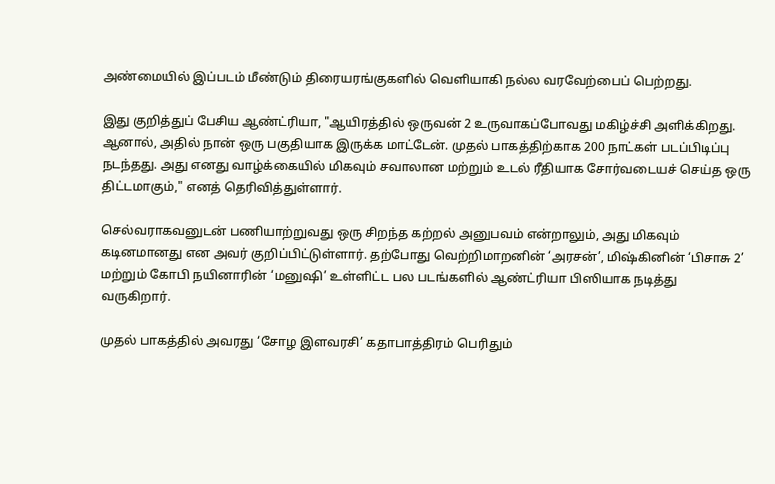அண்மையில் இப்படம் மீண்டும் திரையரங்குகளில் வெளியாகி நல்ல வரவேற்பைப் பெற்றது.

இது குறித்துப் பேசிய ஆண்ட்ரியா, "ஆயிரத்தில் ஒருவன் 2 உருவாகப்போவது மகிழ்ச்சி அளிக்கிறது. ஆனால், அதில் நான் ஒரு பகுதியாக இருக்க மாட்டேன். முதல் பாகத்திற்காக 200 நாட்கள் படப்பிடிப்பு நடந்தது. அது எனது வாழ்க்கையில் மிகவும் சவாலான மற்றும் உடல் ரீதியாக சோர்வடையச் செய்த ஒரு திட்டமாகும்," எனத் தெரிவித்துள்ளார்.

செல்வராகவனுடன் பணியாற்றுவது ஒரு சிறந்த கற்றல் அனுபவம் என்றாலும், அது மிகவும் கடினமானது என அவர் குறிப்பிட்டுள்ளார். தற்போது வெற்றிமாறனின் ‘அரசன்’, மிஷ்கினின் ‘பிசாசு 2’ மற்றும் கோபி நயினாரின் ‘மனுஷி’ உள்ளிட்ட பல படங்களில் ஆண்ட்ரியா பிஸியாக நடித்து வருகிறார்.

முதல் பாகத்தில் அவரது ‘சோழ இளவரசி’ கதாபாத்திரம் பெரிதும்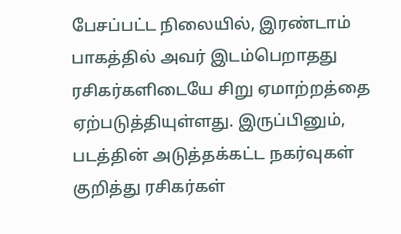பேசப்பட்ட நிலையில், இரண்டாம் பாகத்தில் அவர் இடம்பெறாதது ரசிகர்களிடையே சிறு ஏமாற்றத்தை ஏற்படுத்தியுள்ளது. இருப்பினும், படத்தின் அடுத்தக்கட்ட நகர்வுகள் குறித்து ரசிகர்கள்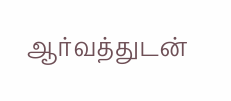ஆர்வத்துடன்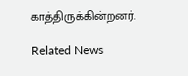காத்திருக்கின்றனர்.

Related News